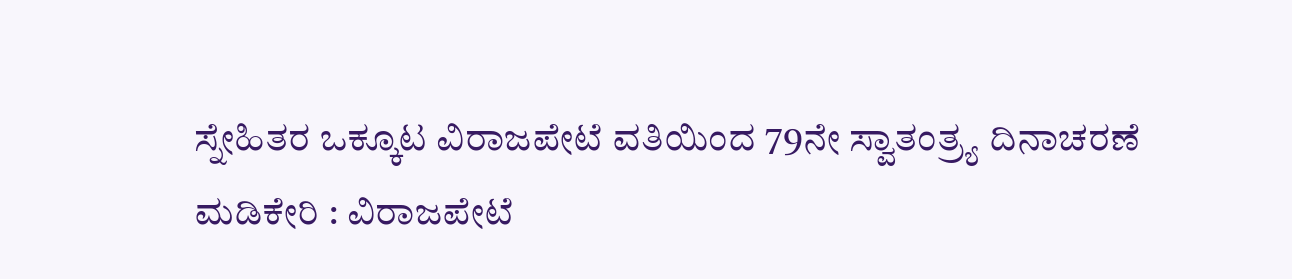ಸ್ನೇಹಿತರ ಒಕ್ಕೂಟ ವಿರಾಜಪೇಟೆ ವತಿಯಿಂದ 79ನೇ ಸ್ವಾತಂತ್ರ್ಯ ದಿನಾಚರಣೆ
ಮಡಿಕೇರಿ : ವಿರಾಜಪೇಟೆ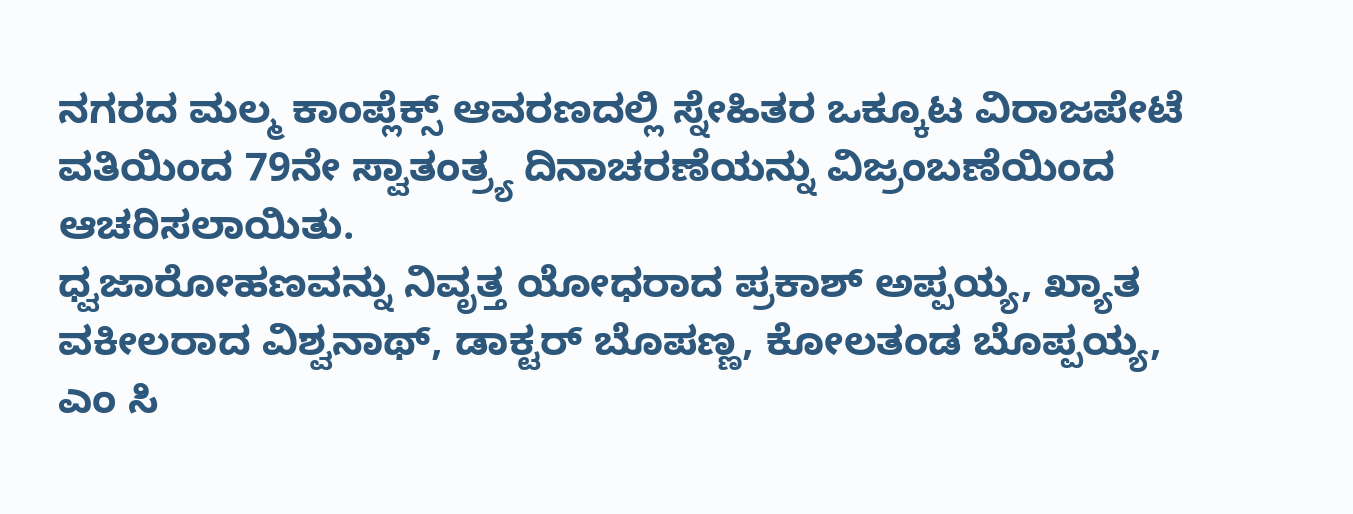ನಗರದ ಮಲ್ಮ ಕಾಂಪ್ಲೆಕ್ಸ್ ಆವರಣದಲ್ಲಿ ಸ್ನೇಹಿತರ ಒಕ್ಕೂಟ ವಿರಾಜಪೇಟೆ ವತಿಯಿಂದ 79ನೇ ಸ್ವಾತಂತ್ರ್ಯ ದಿನಾಚರಣೆಯನ್ನು ವಿಜ್ರಂಬಣೆಯಿಂದ ಆಚರಿಸಲಾಯಿತು.
ಧ್ವಜಾರೋಹಣವನ್ನು ನಿವೃತ್ತ ಯೋಧರಾದ ಪ್ರಕಾಶ್ ಅಪ್ಪಯ್ಯ, ಖ್ಯಾತ ವಕೀಲರಾದ ವಿಶ್ವನಾಥ್, ಡಾಕ್ಟರ್ ಬೊಪಣ್ಣ, ಕೋಲತಂಡ ಬೊಪ್ಪಯ್ಯ, ಎಂ ಸಿ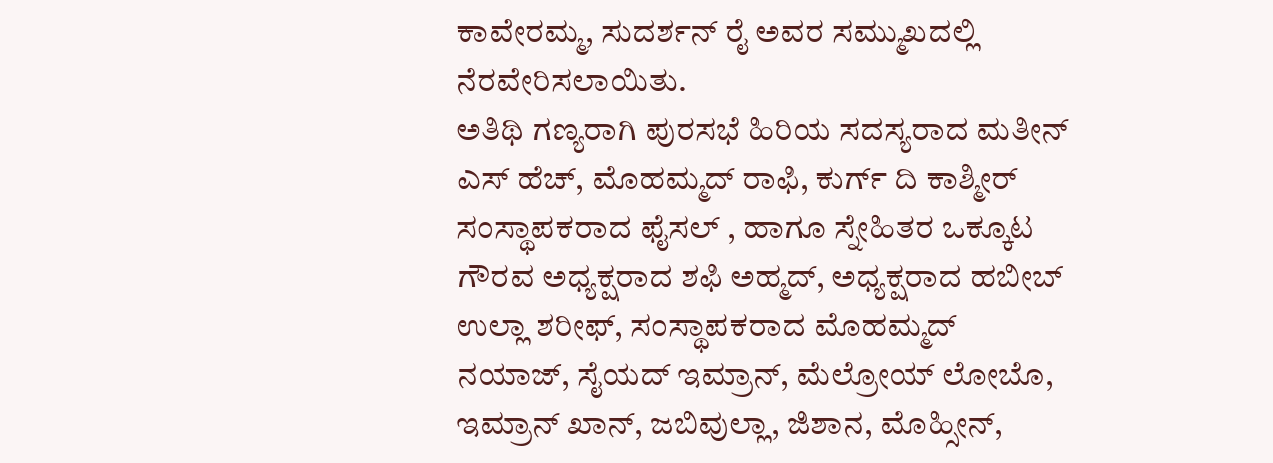ಕಾವೇರಮ್ಮ, ಸುದರ್ಶನ್ ರೈ ಅವರ ಸಮ್ಮುಖದಲ್ಲಿ ನೆರವೇರಿಸಲಾಯಿತು.
ಅತಿಥಿ ಗಣ್ಯರಾಗಿ ಪುರಸಭೆ ಹಿರಿಯ ಸದಸ್ಯರಾದ ಮತೀನ್ ಎಸ್ ಹೆಚ್, ಮೊಹಮ್ಮದ್ ರಾಫಿ, ಕುರ್ಗ್ ದಿ ಕಾಶ್ಮೀರ್ ಸಂಸ್ಥಾಪಕರಾದ ಫೈಸಲ್ , ಹಾಗೂ ಸ್ನೇಹಿತರ ಒಕ್ಕೂಟ ಗೌರವ ಅಧ್ಯಕ್ಷರಾದ ಶಫಿ ಅಹ್ಮದ್, ಅಧ್ಯಕ್ಷರಾದ ಹಬೀಬ್ ಉಲ್ಲಾ ಶರೀಫ್, ಸಂಸ್ಥಾಪಕರಾದ ಮೊಹಮ್ಮದ್ ನಯಾಜ್, ಸೈಯದ್ ಇಮ್ರಾನ್, ಮೆಲ್ರೋಯ್ ಲೋಬೊ, ಇಮ್ರಾನ್ ಖಾನ್, ಜಬಿವುಲ್ಲಾ, ಜಿಶಾನ, ಮೊಹ್ಸೀನ್,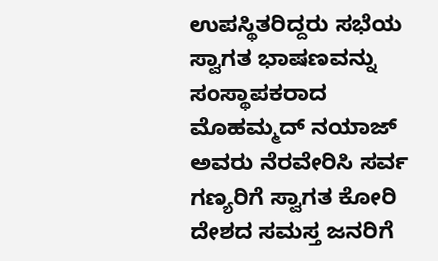ಉಪಸ್ಥಿತರಿದ್ದರು ಸಭೆಯ ಸ್ವಾಗತ ಭಾಷಣವನ್ನು ಸಂಸ್ಥಾಪಕರಾದ ಮೊಹಮ್ಮದ್ ನಯಾಜ್ ಅವರು ನೆರವೇರಿಸಿ ಸರ್ವ ಗಣ್ಯರಿಗೆ ಸ್ವಾಗತ ಕೋರಿ ದೇಶದ ಸಮಸ್ತ ಜನರಿಗೆ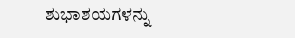ಶುಭಾಶಯಗಳನ್ನು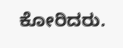ಕೋರಿದರು.